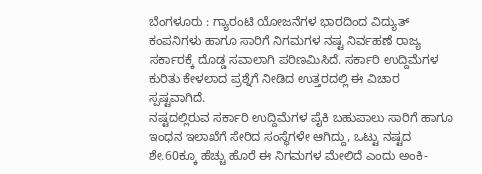ಬೆಂಗಳೂರು : ಗ್ಯಾರಂಟಿ ಯೋಜನೆಗಳ ಭಾರದಿಂದ ವಿದ್ಯುತ್ ಕಂಪನಿಗಳು ಹಾಗೂ ಸಾರಿಗೆ ನಿಗಮಗಳ ನಷ್ಟ ನಿರ್ವಹಣೆ ರಾಜ್ಯ ಸರ್ಕಾರಕ್ಕೆ ದೊಡ್ಡ ಸವಾಲಾಗಿ ಪರಿಣಮಿಸಿದೆ. ಸರ್ಕಾರಿ ಉದ್ದಿಮೆಗಳ ಕುರಿತು ಕೇಳಲಾದ ಪ್ರಶ್ನೆಗೆ ನೀಡಿದ ಉತ್ತರದಲ್ಲಿ ಈ ವಿಚಾರ ಸ್ಪಷ್ಟವಾಗಿದೆ.
ನಷ್ಟದಲ್ಲಿರುವ ಸರ್ಕಾರಿ ಉದ್ದಿಮೆಗಳ ಪೈಕಿ ಬಹುಪಾಲು ಸಾರಿಗೆ ಹಾಗೂ ಇಂಧನ ಇಲಾಖೆಗೆ ಸೇರಿದ ಸಂಸ್ಥೆಗಳೇ ಆಗಿದ್ದು, ಒಟ್ಟು ನಷ್ಟದ ಶೇ.60ಕ್ಕೂ ಹೆಚ್ಚು ಹೊರೆ ಈ ನಿಗಮಗಳ ಮೇಲಿದೆ ಎಂದು ಅಂಕಿ-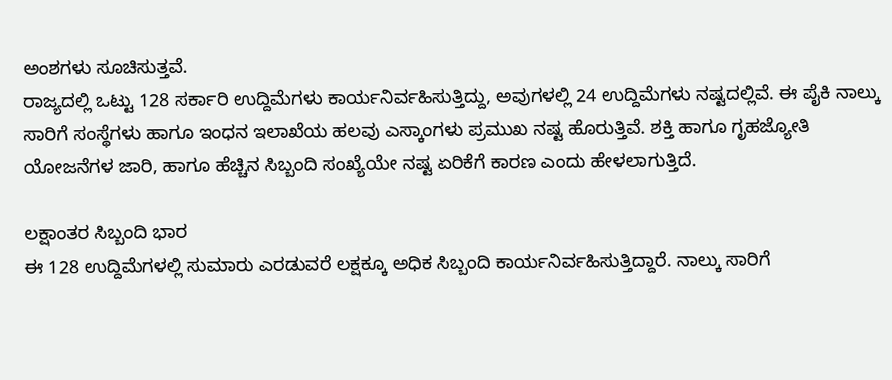ಅಂಶಗಳು ಸೂಚಿಸುತ್ತವೆ.
ರಾಜ್ಯದಲ್ಲಿ ಒಟ್ಟು 128 ಸರ್ಕಾರಿ ಉದ್ದಿಮೆಗಳು ಕಾರ್ಯನಿರ್ವಹಿಸುತ್ತಿದ್ದು, ಅವುಗಳಲ್ಲಿ 24 ಉದ್ದಿಮೆಗಳು ನಷ್ಟದಲ್ಲಿವೆ. ಈ ಪೈಕಿ ನಾಲ್ಕು ಸಾರಿಗೆ ಸಂಸ್ಥೆಗಳು ಹಾಗೂ ಇಂಧನ ಇಲಾಖೆಯ ಹಲವು ಎಸ್ಕಾಂಗಳು ಪ್ರಮುಖ ನಷ್ಟ ಹೊರುತ್ತಿವೆ. ಶಕ್ತಿ ಹಾಗೂ ಗೃಹಜ್ಯೋತಿ ಯೋಜನೆಗಳ ಜಾರಿ, ಹಾಗೂ ಹೆಚ್ಚಿನ ಸಿಬ್ಬಂದಿ ಸಂಖ್ಯೆಯೇ ನಷ್ಟ ಏರಿಕೆಗೆ ಕಾರಣ ಎಂದು ಹೇಳಲಾಗುತ್ತಿದೆ.

ಲಕ್ಷಾಂತರ ಸಿಬ್ಬಂದಿ ಭಾರ
ಈ 128 ಉದ್ದಿಮೆಗಳಲ್ಲಿ ಸುಮಾರು ಎರಡುವರೆ ಲಕ್ಷಕ್ಕೂ ಅಧಿಕ ಸಿಬ್ಬಂದಿ ಕಾರ್ಯನಿರ್ವಹಿಸುತ್ತಿದ್ದಾರೆ. ನಾಲ್ಕು ಸಾರಿಗೆ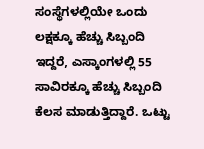ಸಂಸ್ಥೆಗಳಲ್ಲಿಯೇ ಒಂದು ಲಕ್ಷಕ್ಕೂ ಹೆಚ್ಚು ಸಿಬ್ಬಂದಿ ಇದ್ದರೆ, ಎಸ್ಕಾಂಗಳಲ್ಲಿ 55 ಸಾವಿರಕ್ಕೂ ಹೆಚ್ಚು ಸಿಬ್ಬಂದಿ ಕೆಲಸ ಮಾಡುತ್ತಿದ್ದಾರೆ. ಒಟ್ಟು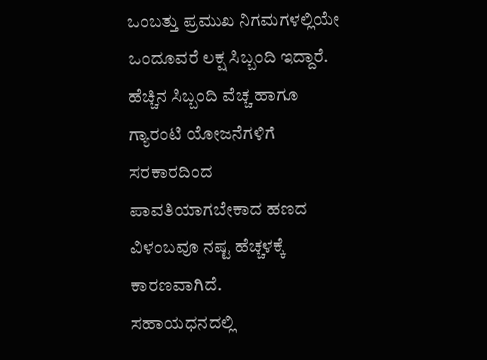ಒಂಬತ್ತು ಪ್ರಮುಖ ನಿಗಮಗಳಲ್ಲಿಯೇ ಒಂದೂವರೆ ಲಕ್ಷ ಸಿಬ್ಬಂದಿ ಇದ್ದಾರೆ.
ಹೆಚ್ಚಿನ ಸಿಬ್ಬಂದಿ ವೆಚ್ಚ ಹಾಗೂ ಗ್ಯಾರಂಟಿ ಯೋಜನೆಗಳಿಗೆ ಸರಕಾರದಿಂದ ಪಾವತಿಯಾಗಬೇಕಾದ ಹಣದ ವಿಳಂಬವೂ ನಷ್ಟ ಹೆಚ್ಚಳಕ್ಕೆ ಕಾರಣವಾಗಿದೆ.
ಸಹಾಯಧನದಲ್ಲಿ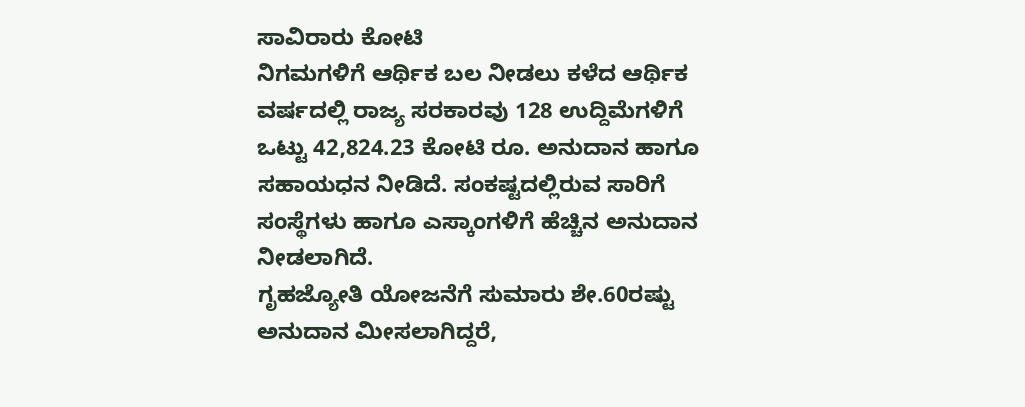ಸಾವಿರಾರು ಕೋಟಿ
ನಿಗಮಗಳಿಗೆ ಆರ್ಥಿಕ ಬಲ ನೀಡಲು ಕಳೆದ ಆರ್ಥಿಕ ವರ್ಷದಲ್ಲಿ ರಾಜ್ಯ ಸರಕಾರವು 128 ಉದ್ದಿಮೆಗಳಿಗೆ ಒಟ್ಟು 42,824.23 ಕೋಟಿ ರೂ. ಅನುದಾನ ಹಾಗೂ ಸಹಾಯಧನ ನೀಡಿದೆ. ಸಂಕಷ್ಟದಲ್ಲಿರುವ ಸಾರಿಗೆ ಸಂಸ್ಥೆಗಳು ಹಾಗೂ ಎಸ್ಕಾಂಗಳಿಗೆ ಹೆಚ್ಚಿನ ಅನುದಾನ ನೀಡಲಾಗಿದೆ.
ಗೃಹಜ್ಯೋತಿ ಯೋಜನೆಗೆ ಸುಮಾರು ಶೇ.60ರಷ್ಟು ಅನುದಾನ ಮೀಸಲಾಗಿದ್ದರೆ,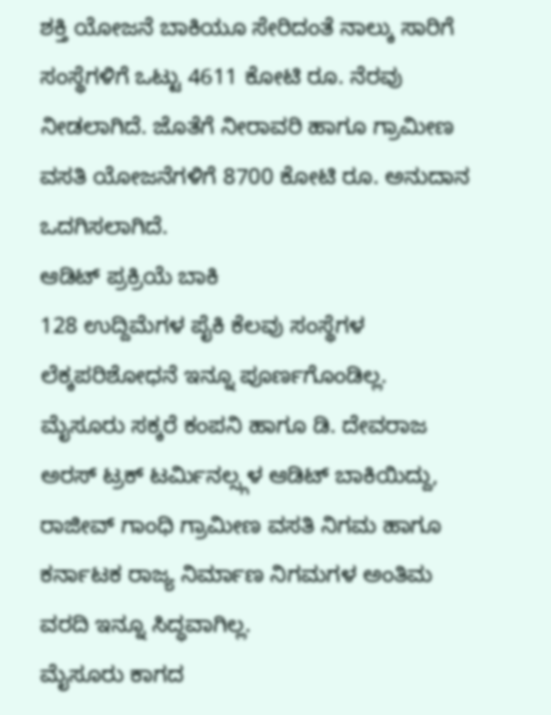ಶಕ್ತಿ ಯೋಜನೆ ಬಾಕಿಯೂ ಸೇರಿದಂತೆ ನಾಲ್ಕು ಸಾರಿಗೆ ಸಂಸ್ಥೆಗಳಿಗೆ ಒಟ್ಟು 4611 ಕೋಟಿ ರೂ. ನೆರವು ನೀಡಲಾಗಿದೆ. ಜೊತೆಗೆ ನೀರಾವರಿ ಹಾಗೂ ಗ್ರಾಮೀಣ ವಸತಿ ಯೋಜನೆಗಳಿಗೆ 8700 ಕೋಟಿ ರೂ. ಅನುದಾನ ಒದಗಿಸಲಾಗಿದೆ.
ಆಡಿಟ್ ಪ್ರಕ್ರಿಯೆ ಬಾಕಿ
128 ಉದ್ದಿಮೆಗಳ ಪೈಕಿ ಕೆಲವು ಸಂಸ್ಥೆಗಳ ಲೆಕ್ಕಪರಿಶೋಧನೆ ಇನ್ನೂ ಪೂರ್ಣಗೊಂಡಿಲ್ಲ. ಮೈಸೂರು ಸಕ್ಕರೆ ಕಂಪನಿ ಹಾಗೂ ಡಿ. ದೇವರಾಜ ಅರಸ್ ಟ್ರಕ್ ಟರ್ಮಿನಲ್ಸ್ಗಳ ಆಡಿಟ್ ಬಾಕಿಯಿದ್ದು, ರಾಜೀವ್ ಗಾಂಧಿ ಗ್ರಾಮೀಣ ವಸತಿ ನಿಗಮ ಹಾಗೂ ಕರ್ನಾಟಕ ರಾಜ್ಯ ನಿರ್ಮಾಣ ನಿಗಮಗಳ ಅಂತಿಮ ವರದಿ ಇನ್ನೂ ಸಿದ್ಧವಾಗಿಲ್ಲ.
ಮೈಸೂರು ಕಾಗದ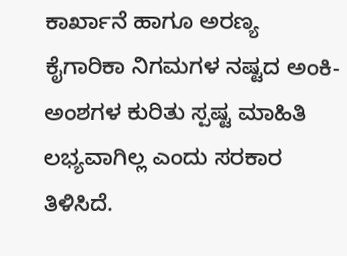ಕಾರ್ಖಾನೆ ಹಾಗೂ ಅರಣ್ಯ ಕೈಗಾರಿಕಾ ನಿಗಮಗಳ ನಷ್ಟದ ಅಂಕಿ-ಅಂಶಗಳ ಕುರಿತು ಸ್ಪಷ್ಟ ಮಾಹಿತಿ ಲಭ್ಯವಾಗಿಲ್ಲ ಎಂದು ಸರಕಾರ ತಿಳಿಸಿದೆ.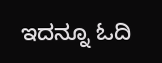ಇದನ್ನೂ ಓದಿ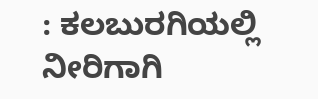: ಕಲಬುರಗಿಯಲ್ಲಿ ನೀರಿಗಾಗಿ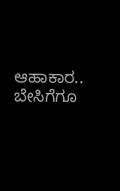ಆಹಾಕಾರ.. ಬೇಸಿಗೆಗೂ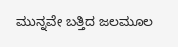ಮುನ್ನವೇ ಬತ್ತಿದ ಜಲಮೂಲ